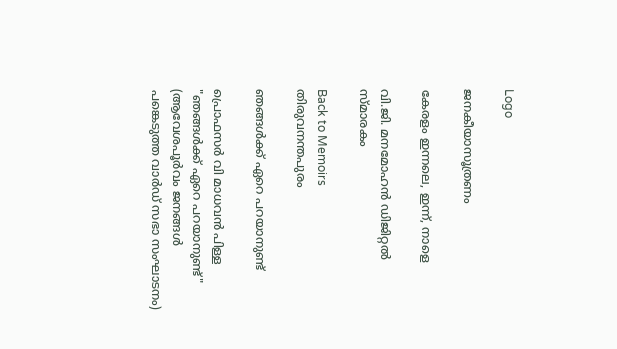Logo

ജനകീയാസൂത്രണം

കേരളം ഇന്നലെ, ഇന്ന്, നാളെ

വി.ജി. മനമോഹൻ ഡിജിറ്റൽ സ്മാരകം

Back to Memoirs
തിരുവനന്തപുരം

ഞങ്ങൾക്ക് ഏറെ പറയാനുണ്ട്

പ്രൊഫസർ വി മാധവൻ പിള്ള
"ഞങ്ങൾക്ക് ഏറെ പറയാനുണ്ട്" (ആവേശപൂർവം ജനങ്ങൾ പങ്കെടുത്ത വാർഡ് സഭാ സംഘാടനം)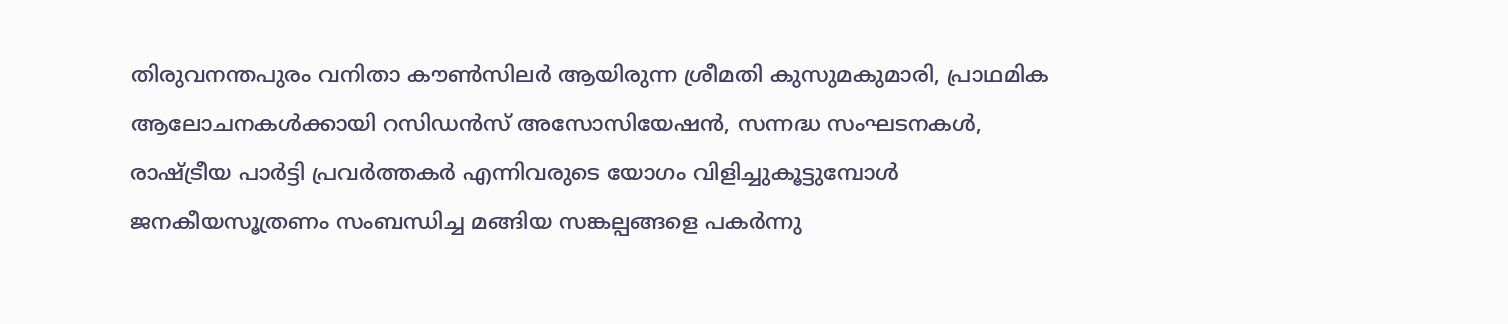തിരുവനന്തപുരം വനിതാ കൗൺസിലർ ആയിരുന്ന ശ്രീമതി കുസുമകുമാരി, പ്രാഥമിക ആലോചനകൾക്കായി റസിഡൻസ് അസോസിയേഷൻ, സന്നദ്ധ സംഘടനകൾ, രാഷ്ട്രീയ പാർട്ടി പ്രവർത്തകർ എന്നിവരുടെ യോഗം വിളിച്ചുകൂട്ടുമ്പോൾ ജനകീയസൂത്രണം സംബന്ധിച്ച മങ്ങിയ സങ്കല്പങ്ങളെ പകർന്നു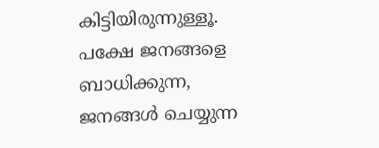കിട്ടിയിരുന്നുള്ളൂ. പക്ഷേ ജനങ്ങളെ ബാധിക്കുന്ന, ജനങ്ങൾ ചെയ്യുന്ന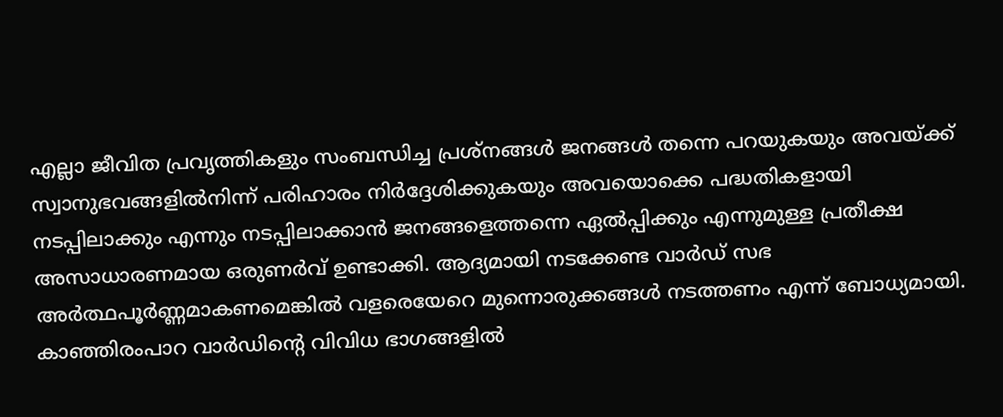എല്ലാ ജീവിത പ്രവൃത്തികളും സംബന്ധിച്ച പ്രശ്നങ്ങൾ ജനങ്ങൾ തന്നെ പറയുകയും അവയ്ക്ക് സ്വാനുഭവങ്ങളിൽനിന്ന് പരിഹാരം നിർദ്ദേശിക്കുകയും അവയൊക്കെ പദ്ധതികളായി നടപ്പിലാക്കും എന്നും നടപ്പിലാക്കാൻ ജനങ്ങളെത്തന്നെ ഏൽപ്പിക്കും എന്നുമുള്ള പ്രതീക്ഷ അസാധാരണമായ ഒരുണർവ് ഉണ്ടാക്കി. ആദ്യമായി നടക്കേണ്ട വാർഡ് സഭ അർത്ഥപൂർണ്ണമാകണമെങ്കിൽ വളരെയേറെ മുന്നൊരുക്കങ്ങൾ നടത്തണം എന്ന് ബോധ്യമായി. കാഞ്ഞിരംപാറ വാർഡിന്റെ വിവിധ ഭാഗങ്ങളിൽ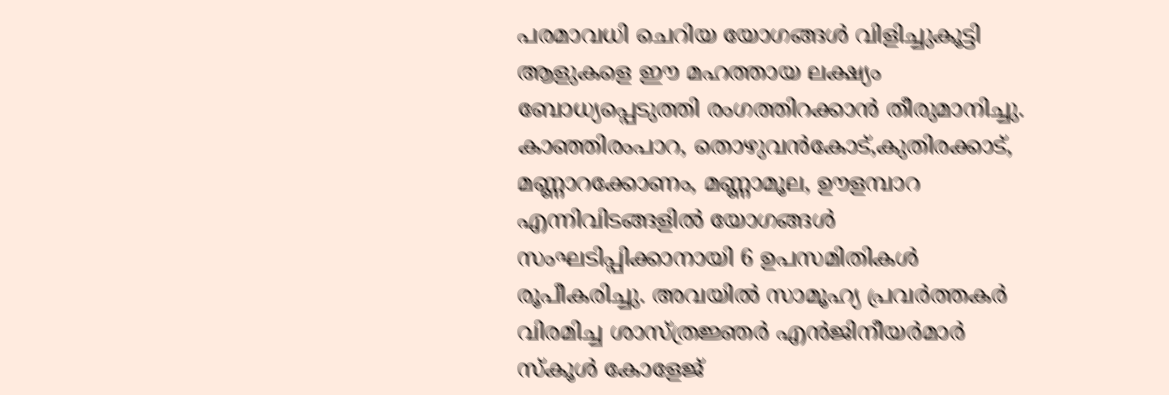പരമാവധി ചെറിയ യോഗങ്ങൾ വിളിച്ചുകൂട്ടി ആളുകളെ ഈ മഹത്തായ ലക്ഷ്യം ബോധ്യപ്പെടുത്തി രംഗത്തിറക്കാൻ തീരുമാനിച്ചു. കാഞ്ഞിരംപാറ, തൊഴുവൻകോട്,കുതിരക്കാട്, മണ്ണാറക്കോണം, മണ്ണാമൂല, ഊളമ്പാറ എന്നിവിടങ്ങളിൽ യോഗങ്ങൾ സംഘടിപ്പിക്കാനായി 6 ഉപസമിതികൾ രൂപീകരിച്ചു. അവയിൽ സാമൂഹ്യ പ്രവർത്തകർ വിരമിച്ച ശാസ്ത്രജ്ഞർ എൻജിനീയർമാർ സ്കൂൾ കോളേജ്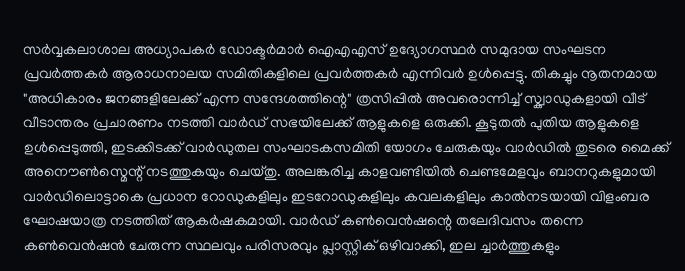സർവ്വകലാശാല അധ്യാപകർ ഡോക്ടർമാർ ഐഎഎസ് ഉദ്യോഗസ്ഥർ സമുദായ സംഘടന പ്രവർത്തകർ ആരാധനാലയ സമിതികളിലെ പ്രവർത്തകർ എന്നിവർ ഉൾപ്പെട്ടു. തികച്ചും നൂതനമായ "അധികാരം ജനങ്ങളിലേക്ക് എന്ന സന്ദേശത്തിന്റെ" ത്രസിപ്പിൽ അവരൊന്നിച്ച് സ്ക്വാഡുകളായി വീട് വീടാന്തരം പ്രചാരണം നടത്തി വാർഡ് സഭയിലേക്ക് ആളുകളെ ഒരുക്കി. കൂടുതൽ പുതിയ ആളുകളെ ഉൾപ്പെടുത്തി, ഇടക്കിടക്ക് വാർഡുതല സംഘാടകസമിതി യോഗം ചേരുകയും വാർഡിൽ തുടരെ മൈക്ക് അനൌൺസ്മെന്റ് നടത്തുകയും ചെയ്തു. അലങ്കരിച്ച കാളവണ്ടിയിൽ ചെണ്ടമേളവും ബാനറുകളുമായി വാർഡിലൊട്ടാകെ പ്രധാന റോഡുകളിലും ഇടറോഡുകളിലും കവലകളിലും കാൽനടയായി വിളംബര ഘോഷയാത്ര നടത്തിത് ആകർഷകമായി. വാർഡ് കൺവെൻഷന്റെ തലേദിവസം തന്നെ കൺവെൻഷൻ ചേരുന്ന സ്ഥലവും പരിസരവും പ്ലാസ്റ്റിക് ഒഴിവാക്കി, ഇല ച്ചാർത്തുകളും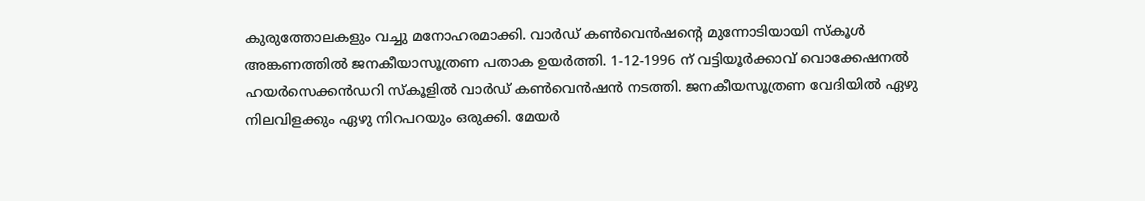കുരുത്തോലകളും വച്ചു മനോഹരമാക്കി. വാർഡ് കൺവെൻഷന്റെ മുന്നോടിയായി സ്കൂൾ അങ്കണത്തിൽ ജനകീയാസൂത്രണ പതാക ഉയർത്തി. 1-12-1996 ന് വട്ടിയൂർക്കാവ് വൊക്കേഷനൽ ഹയർസെക്കൻഡറി സ്കൂളിൽ വാർഡ് കൺവെൻഷൻ നടത്തി. ജനകീയസൂത്രണ വേദിയിൽ ഏഴു നിലവിളക്കും ഏഴു നിറപറയും ഒരുക്കി. മേയർ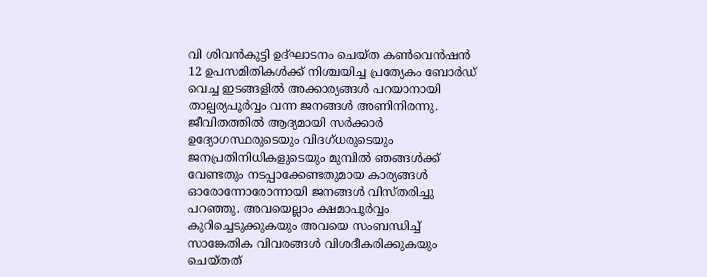വി ശിവൻകുട്ടി ഉദ്ഘാടനം ചെയ്ത കൺവെൻഷൻ 12 ഉപസമിതികൾക്ക് നിശ്ചയിച്ച പ്രത്യേകം ബോർഡ് വെച്ച ഇടങ്ങളിൽ അക്കാര്യങ്ങൾ പറയാനായി താല്പര്യപൂർവ്വം വന്ന ജനങ്ങൾ അണിനിരന്നു. ജീവിതത്തിൽ ആദ്യമായി സർക്കാർ ഉദ്യോഗസ്ഥരുടെയും വിദഗ്ധരുടെയും ജനപ്രതിനിധികളുടെയും മുമ്പിൽ ഞങ്ങൾക്ക് വേണ്ടതും നടപ്പാക്കേണ്ടതുമായ കാര്യങ്ങൾ ഓരോന്നോരോന്നായി ജനങ്ങൾ വിസ്തരിച്ചു പറഞ്ഞു. അവയെല്ലാം ക്ഷമാപൂർവ്വം കുറിച്ചെടുക്കുകയും അവയെ സംബന്ധിച്ച് സാങ്കേതിക വിവരങ്ങൾ വിശദീകരിക്കുകയും ചെയ്തത്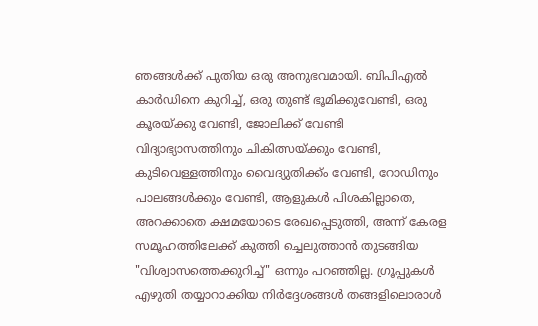ഞങ്ങൾക്ക് പുതിയ ഒരു അനുഭവമായി. ബിപിഎൽ കാർഡിനെ കുറിച്ച്, ഒരു തുണ്ട് ഭൂമിക്കുവേണ്ടി, ഒരു കൂരയ്ക്കു വേണ്ടി, ജോലിക്ക് വേണ്ടി വിദ്യാഭ്യാസത്തിനും ചികിത്സയ്ക്കും വേണ്ടി, കുടിവെള്ളത്തിനും വൈദ്യുതിക്ക്ം വേണ്ടി, റോഡിനും പാലങ്ങൾക്കും വേണ്ടി, ആളുകൾ പിശകില്ലാതെ, അറക്കാതെ ക്ഷമയോടെ രേഖപ്പെടുത്തി, അന്ന് കേരള സമൂഹത്തിലേക്ക് കുത്തി ച്ചെലുത്താൻ തുടങ്ങിയ "വിശ്വാസത്തെക്കുറിച്ച്" ഒന്നും പറഞ്ഞില്ല. ഗ്രൂപ്പുകൾ എഴുതി തയ്യാറാക്കിയ നിർദ്ദേശങ്ങൾ തങ്ങളിലൊരാൾ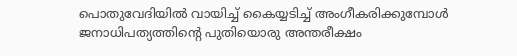പൊതുവേദിയിൽ വായിച്ച് കൈയ്യടിച്ച് അംഗീകരിക്കുമ്പോൾ ജനാധിപത്യത്തിന്റെ പുതിയൊരു അന്തരീക്ഷം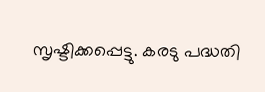സൃഷ്ടിക്കപ്പെട്ടു. കരടു പദ്ധതി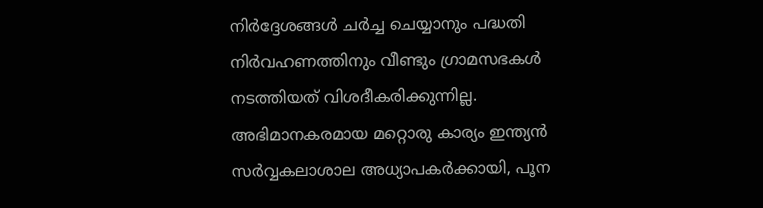നിർദ്ദേശങ്ങൾ ചർച്ച ചെയ്യാനും പദ്ധതി നിർവഹണത്തിനും വീണ്ടും ഗ്രാമസഭകൾ നടത്തിയത് വിശദീകരിക്കുന്നില്ല. അഭിമാനകരമായ മറ്റൊരു കാര്യം ഇന്ത്യൻ സർവ്വകലാശാല അധ്യാപകർക്കായി, പൂന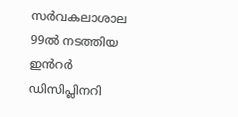സർവകലാശാല 99ൽ നടത്തിയ ഇൻറർ ഡിസിപ്ലിനറി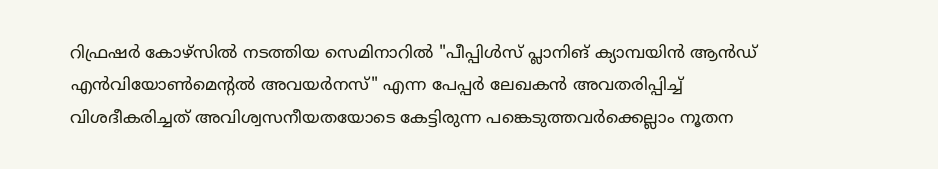റിഫ്രഷര്‍ കോഴ്സില്‍ നടത്തിയ സെമിനാറിൽ "പീപ്പിൾസ് പ്ലാനിങ് ക്യാമ്പയിൻ ആൻഡ് എൻവിയോൺമെന്റൽ അവയർനസ്" എന്ന പേപ്പർ ലേഖകൻ അവതരിപ്പിച്ച് വിശദീകരിച്ചത് അവിശ്വസനീയതയോടെ കേട്ടിരുന്ന പങ്കെടുത്തവർക്കെല്ലാം നൂതന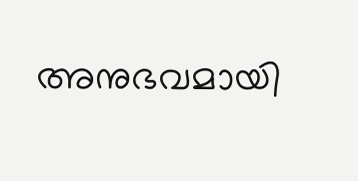അനുഭവമായി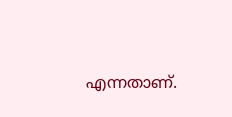എന്നതാണ്.